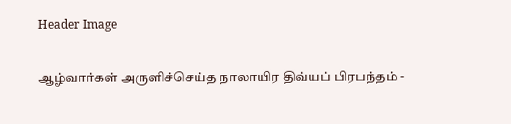Header Image

ஆழ்வார்கள் அருளிச்செய்த நாலாயிர திவ்யப் பிரபந்தம் -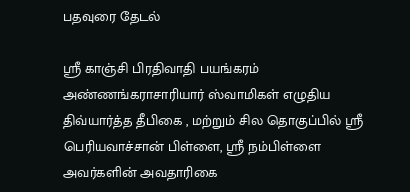பதவுரை தேடல்

ஸ்ரீ காஞ்சி பிரதிவாதி பயங்கரம் அண்ணங்கராசாரியார் ஸ்வாமிகள் எழுதிய திவ்யார்த்த தீபிகை , மற்றும் சில தொகுப்பில் ஸ்ரீ பெரியவாச்சான் பிள்ளை, ஸ்ரீ நம்பிள்ளை அவர்களின் அவதாரிகை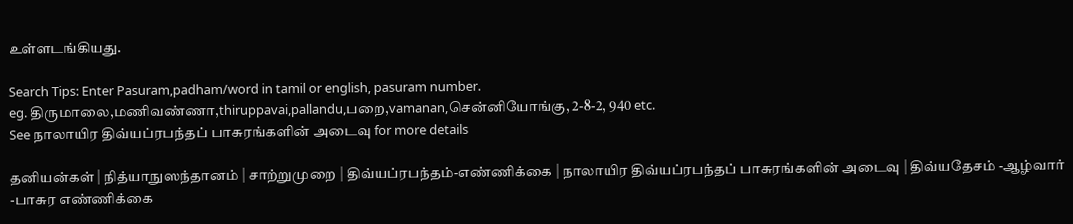உள்ளடங்கியது.

Search Tips: Enter Pasuram,padham/word in tamil or english, pasuram number.
eg. திருமாலை,மணிவண்ணா,thiruppavai,pallandu,பறை,vamanan,சென்னியோங்கு, 2-8-2, 940 etc.
See நாலாயிர திவ்யப்ரபந்தப் பாசுரங்களின் அடைவு for more details

தனியன்கள் | நித்யாநுஸந்தானம் | சாற்றுமுறை | திவ்யப்ரபந்தம்-எண்ணிக்கை | நாலாயிர திவ்யப்ரபந்தப் பாசுரங்களின் அடைவு | திவ்யதேசம் -ஆழ்வார் -பாசுர எண்ணிக்கை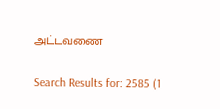அட்டவணை

Search Results for: 2585 (1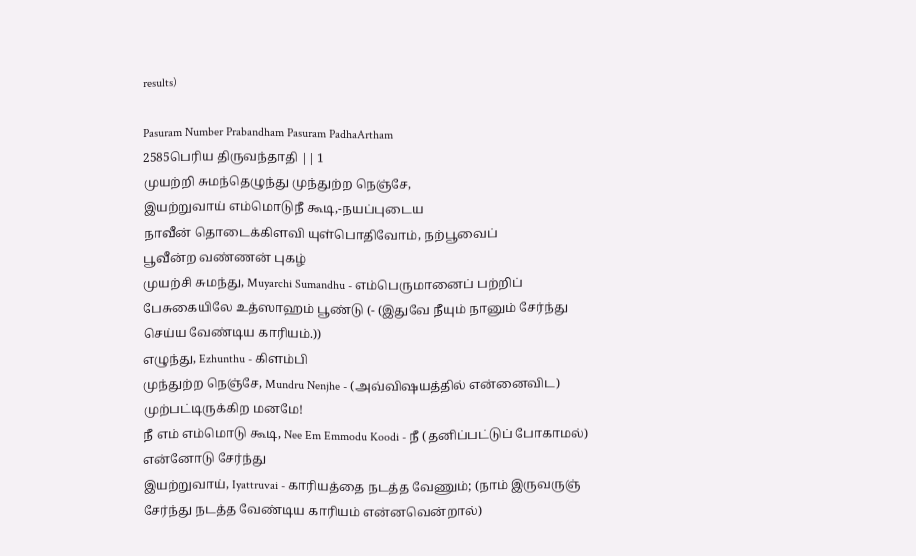results)

Pasuram Number Prabandham Pasuram PadhaArtham
2585பெரிய திருவந்தாதி || 1
முயற்றி சுமந்தெழுந்து முந்துற்ற நெஞ்சே,
இயற்றுவாய் எம்மொடுநீ கூடி,-நயப்புடைய
நாவீன் தொடைக்கிளவி யுள்பொதிவோம், நற்பூவைப்
பூவீன்ற வண்ணன் புகழ்
முயற்சி சுமந்து, Muyarchi Sumandhu - எம்பெருமானைப் பற்றிப் பேசுகையிலே உத்ஸாஹம் பூண்டு (- (இதுவே நீயும் நானும் சேர்ந்து செய்ய வேண்டிய காரியம்.))
எழுந்து, Ezhunthu - கிளம்பி
முந்துற்ற நெஞ்சே, Mundru Nenjhe - (அவ்விஷயத்தில் என்னைவிட) முற்பட்டிருக்கிற மனமே!
நீ எம் எம்மொடு கூடி, Nee Em Emmodu Koodi - நீ (தனிப்பட்டுப் போகாமல்) என்னோடு சேர்ந்து
இயற்றுவாய், Iyattruvai - காரியத்தை நடத்த வேணும்; (நாம் இருவருஞ் சேர்ந்து நடத்த வேண்டிய காரியம் என்னவென்றால்)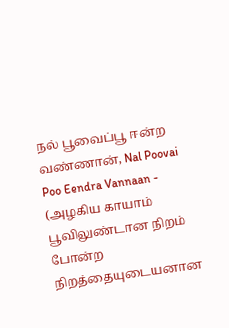நல் பூவைப்பூ ஈன்ற வண்ணான், Nal Poovai Poo Eendra Vannaan - (அழகிய காயாம் பூவிலுண்டான நிறம் போன்ற நிறத்தையுடையனான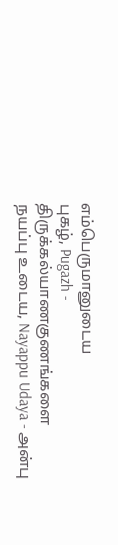எம்பெருமானுடைய
புகழ், Pugazh - திருக்கல்யாணகுணங்களை
நயப்பு உடைய, Nayappu Udaya - அன்பு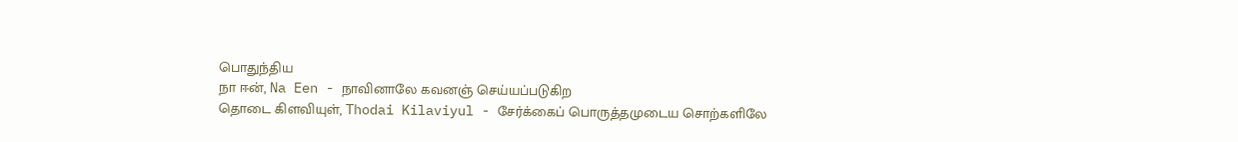பொதுந்திய
நா ஈன், Na Een - நாவினாலே கவனஞ் செய்யப்படுகிற
தொடை கிளவியுள், Thodai Kilaviyul - சேர்க்கைப் பொருத்தமுடைய சொற்களிலே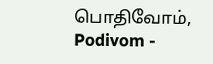பொதிவோம், Podivom -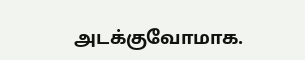அடக்குவோமாக.